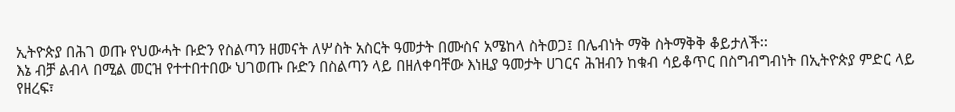ኢትዮጵያ በሕገ ወጡ የህውሓት ቡድን የስልጣን ዘመናት ለሦስት አስርት ዓመታት በሙስና አሜከላ ስትወጋ፤ በሌብነት ማቅ ስትማቅቅ ቆይታለች፡፡
እኔ ብቻ ልብላ በሚል መርዝ የተተበተበው ህገወጡ ቡድን በስልጣን ላይ በዘለቀባቸው እነዚያ ዓመታት ሀገርና ሕዝብን ከቁብ ሳይቆጥር በስግብግብነት በኢትዮጵያ ምድር ላይ የዘረፍ፣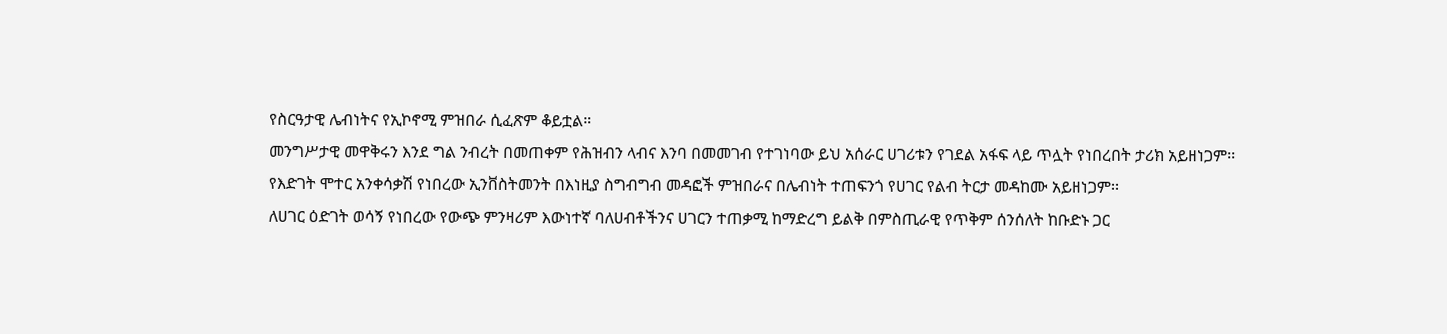የስርዓታዊ ሌብነትና የኢኮኖሚ ምዝበራ ሲፈጽም ቆይቷል።
መንግሥታዊ መዋቅሩን እንደ ግል ንብረት በመጠቀም የሕዝብን ላብና እንባ በመመገብ የተገነባው ይህ አሰራር ሀገሪቱን የገደል አፋፍ ላይ ጥሏት የነበረበት ታሪክ አይዘነጋም፡፡
የእድገት ሞተር አንቀሳቃሽ የነበረው ኢንቨስትመንት በእነዚያ ስግብግብ መዳፎች ምዝበራና በሌብነት ተጠፍንጎ የሀገር የልብ ትርታ መዳከሙ አይዘነጋም፡፡
ለሀገር ዕድገት ወሳኝ የነበረው የውጭ ምንዛሪም እውነተኛ ባለሀብቶችንና ሀገርን ተጠቃሚ ከማድረግ ይልቅ በምስጢራዊ የጥቅም ሰንሰለት ከቡድኑ ጋር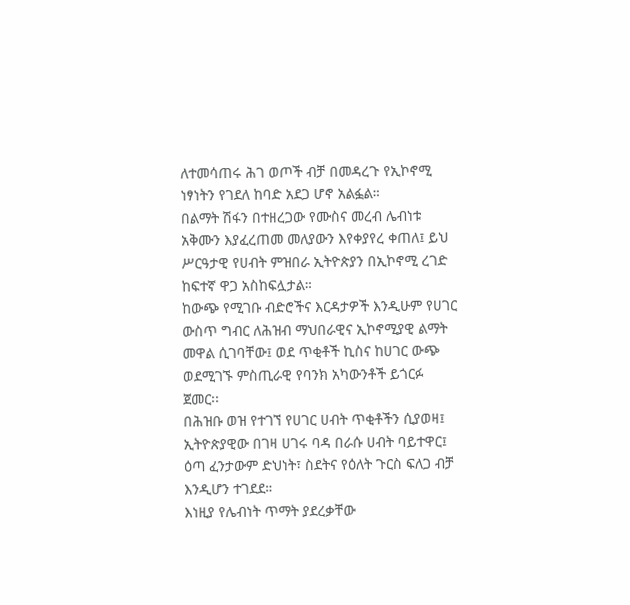ለተመሳጠሩ ሕገ ወጦች ብቻ በመዳረጉ የኢኮኖሚ ነፃነትን የገደለ ከባድ አደጋ ሆኖ አልፏል።
በልማት ሽፋን በተዘረጋው የሙስና መረብ ሌብነቱ አቅሙን እያፈረጠመ መለያውን እየቀያየረ ቀጠለ፤ ይህ ሥርዓታዊ የሀብት ምዝበራ ኢትዮጵያን በኢኮኖሚ ረገድ ከፍተኛ ዋጋ አስከፍሏታል።
ከውጭ የሚገቡ ብድሮችና እርዳታዎች እንዲሁም የሀገር ውስጥ ግብር ለሕዝብ ማህበራዊና ኢኮኖሚያዊ ልማት መዋል ሲገባቸው፤ ወደ ጥቂቶች ኪስና ከሀገር ውጭ ወደሚገኙ ምስጢራዊ የባንክ አካውንቶች ይጎርፉ ጀመር፡፡
በሕዝቡ ወዝ የተገኘ የሀገር ሀብት ጥቂቶችን ሲያወዛ፤ ኢትዮጵያዊው በገዛ ሀገሩ ባዳ በራሱ ሀብት ባይተዋር፤ ዕጣ ፈንታውም ድህነት፣ ስደትና የዕለት ጉርስ ፍለጋ ብቻ እንዲሆን ተገደደ።
እነዚያ የሌብነት ጥማት ያደረቃቸው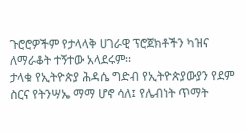ጉሮሮዎችም የታላላቅ ሀገራዊ ፕሮጀክቶችን ካዝና ለማራቆት ተኝተው አላደሩም፡፡
ታላቁ የኢትዮጵያ ሕዳሴ ግድብ የኢትዮጵያውያን የደም ስርና የትንሣኤ ማማ ሆኖ ሳለ፤ የሌብነት ጥማት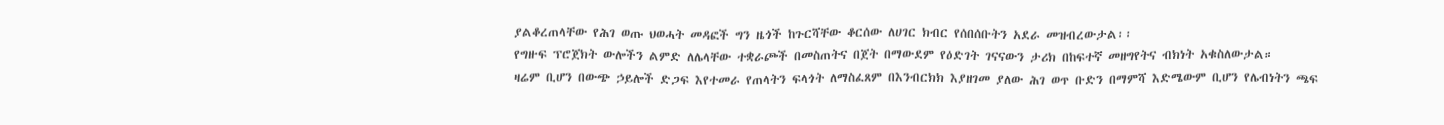ያልቆረጠላቸው የሕገ ወጡ ህወሓት መዳፎች ግን ዜጎች ከጉርሻቸው ቆርሰው ለሀገር ክብር የሰበሰቡትን አደራ መዝብረውታል፡፡
የግዙፍ ፕሮጀክት ውሎችን ልምድ ለሌላቸው ተቋራጮች በመስጠትና በጀት በማውደም የዕድገት ገናናውን ታሪክ በከፍተኛ መዘግየትና ብክነት አቁስለውታል።
ዛሬም ቢሆን በውጭ ኃይሎች ድጋፍ እየተመራ የጠላትን ፍላጎት ለማስፈጸም በእንብርክክ እያዘገመ ያለው ሕገ ወጥ ቡድን በማምሻ እድሜውም ቢሆን የሌብነትን ጫፍ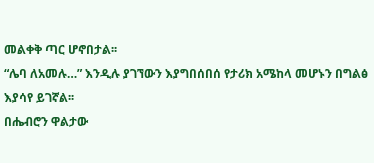መልቀቅ ጣር ሆኖበታል፡፡
“ሌባ ለአመሉ…” እንዲሉ ያገኘውን እያግበሰበሰ የታሪክ አሜከላ መሆኑን በግልፅ እያሳየ ይገኛል፡፡
በሔብሮን ዋልታው